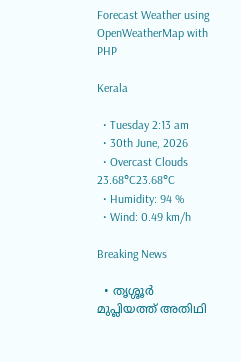Forecast Weather using OpenWeatherMap with PHP

Kerala

  • Tuesday 2:13 am
  • 30th June, 2026
  • Overcast Clouds
23.68°C23.68°C
  • Humidity: 94 %
  • Wind: 0.49 km/h

Breaking News

  • തൃശ്ശൂർ മുപ്ലിയത്ത് അതിഥി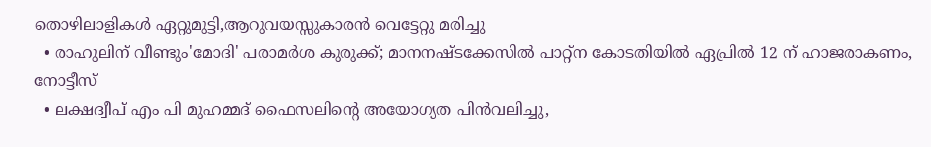തൊഴിലാളികൾ ഏറ്റുമുട്ടി,ആറുവയസ്സുകാരൻ വെട്ടേറ്റു മരിച്ചു
  • രാഹുലിന് വീണ്ടും'മോദി' പരാമര്‍ശ കുരുക്ക്; മാനനഷ്ടക്കേസിൽ പാറ്റ്ന കോടതിയിൽ ഏപ്രിൽ 12 ന് ഹാജരാകണം, നോട്ടീസ്
  • ലക്ഷദ്വീപ് എം പി മുഹമ്മദ് ഫൈസലിൻ്റെ അയോഗ്യത പിൻവലിച്ചു,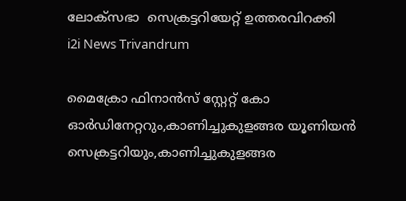ലോക്സഭാ  സെക്രട്ടറിയേറ്റ് ഉത്തരവിറക്കി
i2i News Trivandrum

മൈക്രോ ഫിനാൻസ് സ്റ്റേറ്റ് കോ ഓർഡിനേറ്ററും,കാണിച്ചുകുളങ്ങര യൂണിയൻ സെക്രട്ടറിയും,കാണിച്ചുകുളങ്ങര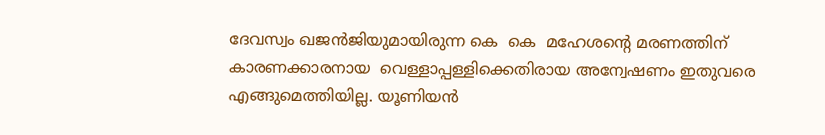ദേവസ്വം ഖജൻജിയുമായിരുന്ന കെ  കെ  മഹേശന്റെ മരണത്തിന് കാരണക്കാരനായ  വെള്ളാപ്പള്ളിക്കെതിരായ അന്വേഷണം ഇതുവരെ എങ്ങുമെത്തിയില്ല. യൂണിയൻ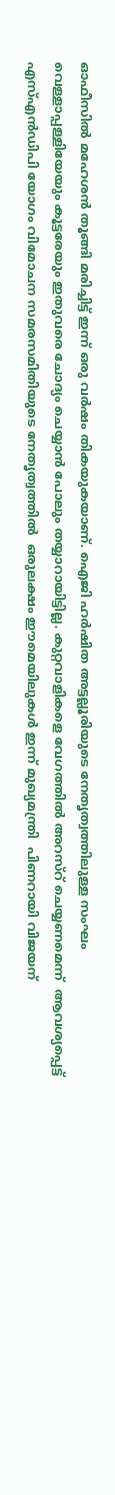ഓഫീസിൽ മഹേശൻ തൂങ്ങി മരിച്ചിട്ട് ഇന്ന് ഒരു വർഷം തികയുകയാണ്. ഐജി ഹർഷിത അട്ടല്ലൂരിയുടെ നേതൃത്വത്തിലുള്ള സംഘം വെള്ളാപ്പള്ളിയേയും കൂട്ടരേയും ഇതുവരെ ചോദ്യം ചെയ്യാൻ പോലും തയ്യാറായിട്ടില്ല. കുറ്റവാളികളെ വേഗത്തിൽ അറസ്റ് ചെയ്യണമെന്ന്  ആവശ്യപ്പെട്ട് എസ്എൻഡിപി യോഗം വിമോചന സമരസമിതിയുടെ നേതൃത്വത്തിൽ  ഒരുലക്ഷം ഈമെയിലുകൾ ഇന്ന് മുഖ്യമന്ത്രി  പിണറായി വിജയന്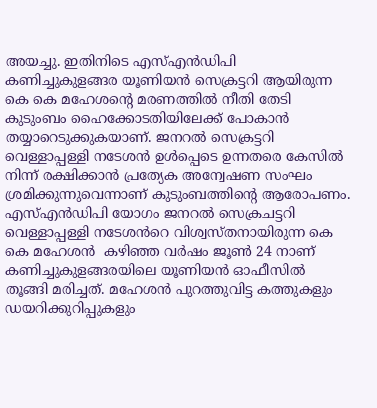അയച്ചു. ഇതിനിടെ എസ്എൻഡിപി കണിച്ചുകുളങ്ങര യൂണിയൻ സെക്രട്ടറി ആയിരുന്ന കെ കെ മഹേശൻ്റെ മരണത്തിൽ നീതി തേടി കുടുംബം ഹൈക്കോടതിയിലേക്ക് പോകാൻ തയ്യാറെടുക്കുകയാണ്. ജനറൽ സെക്രട്ടറി വെള്ളാപ്പള്ളി നടേശൻ ഉൾപ്പെടെ ഉന്നതരെ കേസിൽ നിന്ന് രക്ഷിക്കാൻ പ്രത്യേക അന്വേഷണ സംഘം ശ്രമിക്കുന്നുവെന്നാണ് കുടുംബത്തിന്റെ ആരോപണം. എസ്എൻഡിപി യോഗം ജനറൽ സെക്രചട്ടറി വെള്ളാപ്പള്ളി നടേശൻറെ വിശ്വസ്തനായിരുന്ന കെ കെ മഹേശൻ  കഴിഞ്ഞ വർഷം ജൂൺ 24 നാണ് കണിച്ചുകുളങ്ങരയിലെ യൂണിയൻ ഓഫീസിൽ തൂങ്ങി മരിച്ചത്. മഹേശൻ പുറത്തുവിട്ട കത്തുകളും ഡയറിക്കുറിപ്പുകളും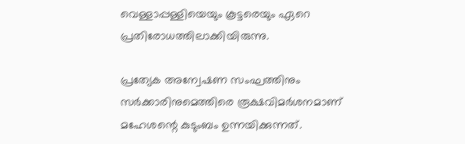വെള്ളാപ്പള്ളിയെയും കൂട്ടരെയും ഏറെ പ്രതിരോധത്തിലാക്കിയിരുന്നു.

പ്രത്യേക അന്വേഷണ സംഘത്തിനും സർക്കാരിനുമെത്തിരെ രൂക്ഷവിമർശനമാണ് മഹേശന്റെ കുടുംബം ഉന്നയിക്കുന്നത്.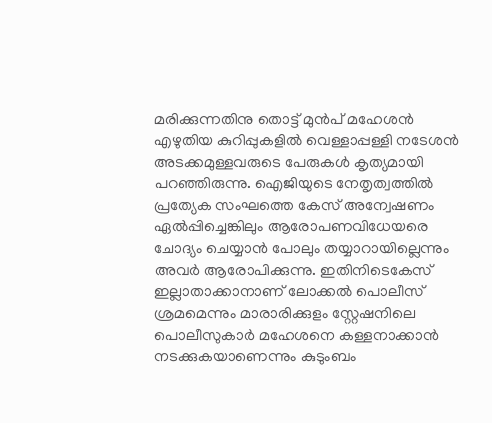മരിക്കുന്നതിനു തൊട്ട് മുൻപ് മഹേശൻ എഴുതിയ കുറിപ്പുകളിൽ വെള്ളാപ്പള്ളി നടേശൻ അടക്കമുള്ളവരുടെ പേരുകൾ കൃത്യമായി പറഞ്ഞിരുന്നു. ഐജിയുടെ നേതൃത്വത്തിൽ പ്രത്യേക സംഘത്തെ കേസ് അന്വേഷണം ഏൽപ്പിച്ചെങ്കിലും ആരോപണവിധേയരെ ചോദ്യം ചെയ്യാൻ പോലും തയ്യാറായില്ലെന്നും അവർ ആരോപിക്കുന്നു. ഇതിനിടെകേസ് ഇല്ലാതാക്കാനാണ് ലോക്കൽ പൊലീസ് ശ്രമമെന്നും മാരാരിക്കുളം സ്റ്റേഷനിലെ പൊലീസുകാർ മഹേശനെ കള്ളനാക്കാൻ നടക്കുകയാണെന്നും കുടുംബം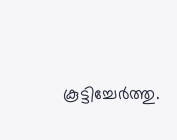കൂട്ടിച്ചേർത്തു.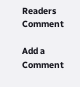Readers Comment

Add a Comment